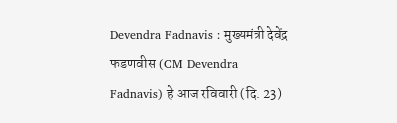Devendra Fadnavis : मुख्यमंत्री देवेंद्र फडणवीस (CM Devendra Fadnavis) हे आज रविवारी (दि. 23)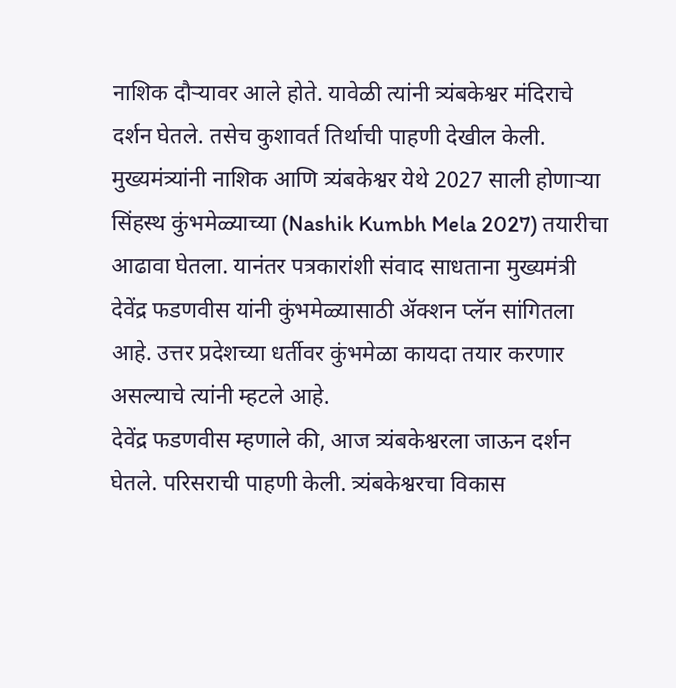नाशिक दौऱ्यावर आले होते. यावेळी त्यांनी त्र्यंबकेश्वर मंदिराचे दर्शन घेतले. तसेच कुशावर्त तिर्थाची पाहणी देखील केली. मुख्यमंत्र्यांनी नाशिक आणि त्र्यंबकेश्वर येथे 2027 साली होणाऱ्या सिंहस्थ कुंभमेळ्याच्या (Nashik Kumbh Mela 2027) तयारीचा आढावा घेतला. यानंतर पत्रकारांशी संवाद साधताना मुख्यमंत्री देवेंद्र फडणवीस यांनी कुंभमेळ्यासाठी ॲक्शन प्लॅन सांगितला आहे. उत्तर प्रदेशच्या धर्तीवर कुंभमेळा कायदा तयार करणार असल्याचे त्यांनी म्हटले आहे.
देवेंद्र फडणवीस म्हणाले की, आज त्र्यंबकेश्वरला जाऊन दर्शन घेतले. परिसराची पाहणी केली. त्र्यंबकेश्वरचा विकास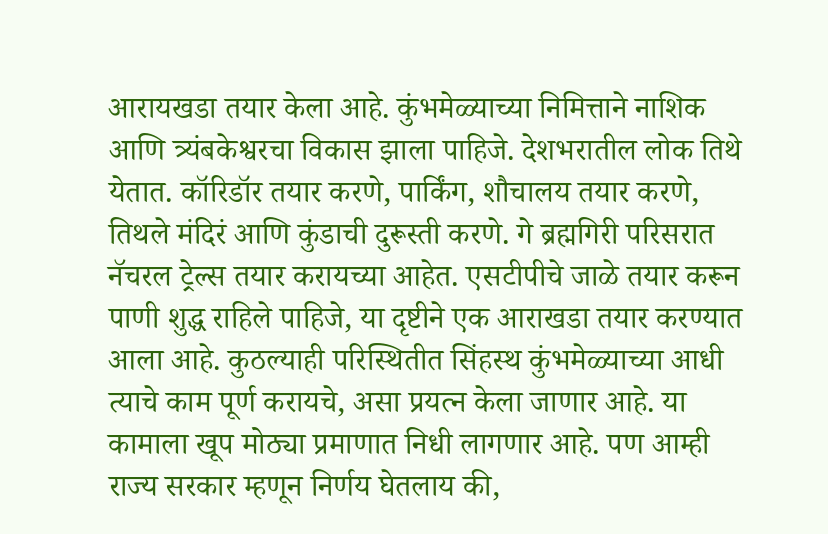आरायखडा तयार केला आहे. कुंभमेळ्याच्या निमित्ताने नाशिक आणि त्र्यंबकेश्वरचा विकास झाला पाहिजे. देशभरातील लोक तिथे येतात. कॉरिडॉर तयार करणे, पार्किंग, शौचालय तयार करणे, तिथले मंदिरं आणि कुंडाची दुरूस्ती करणे. गे ब्रह्मगिरी परिसरात नॅचरल ट्रेल्स तयार करायच्या आहेत. एसटीपीचे जाळे तयार करून पाणी शुद्ध राहिले पाहिजे, या दृष्टीने एक आराखडा तयार करण्यात आला आहे. कुठल्याही परिस्थितीत सिंहस्थ कुंभमेळ्याच्या आधी त्याचे काम पूर्ण करायचे, असा प्रयत्न केला जाणार आहे. या कामाला खूप मोठ्या प्रमाणात निधी लागणार आहे. पण आम्ही राज्य सरकार म्हणून निर्णय घेतलाय की,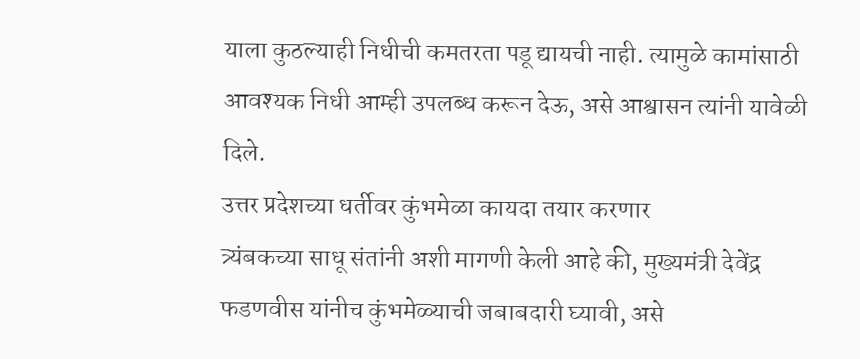याला कुठल्याही निधीची कमतरता पडू द्यायची नाही. त्यामुळे कामांसाठी आवश्यक निधी आम्ही उपलब्ध करून देऊ, असे आश्वासन त्यांनी यावेळी दिले.
उत्तर प्रदेशच्या धर्तीवर कुंभमेळा कायदा तयार करणार
त्र्यंबकच्या साधू संतांनी अशी मागणी केली आहे की, मुख्यमंत्री देवेंद्र फडणवीस यांनीच कुंभमेळ्याची जबाबदारी घ्यावी, असे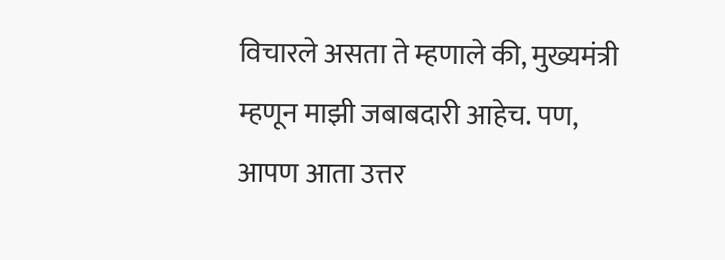विचारले असता ते म्हणाले की, मुख्यमंत्री म्हणून माझी जबाबदारी आहेच. पण, आपण आता उत्तर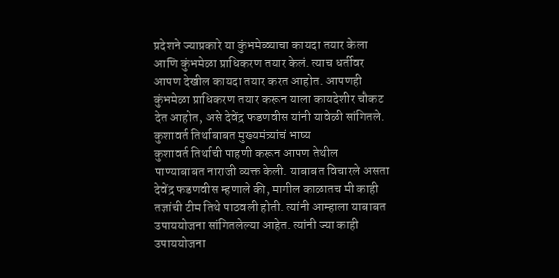प्रदेशने ज्याप्रकारे या कुंभमेळ्याचा कायदा तयार केला आणि कुंभमेळा प्राधिकरण तयार केलं. त्याच धर्तीवर आपण देखील कायदा तयार करत आहोत. आपणही कुंभमेळा प्राधिकरण तयार करून याला कायदेशीर चौकट देत आहोत, असे देवेंद्र फडणवीस यांनी यावेळी सांगितले.
कुशावर्त तिर्थाबाबत मुख्यमंत्र्यांचं भाष्य
कुशावर्त तिर्थाची पाहणी करून आपण तेथील पाण्याबाबत नाराजी व्यक्त केली. याबाबत विचारले असता देवेंद्र फडणवीस म्हणाले की, मागील काळातच मी काही तज्ञांची टीम तिथे पाठवली होती. त्यांनी आम्हाला याबाबत उपाययोजना सांगितलेल्या आहेत. त्यांनी ज्या काही उपाययोजना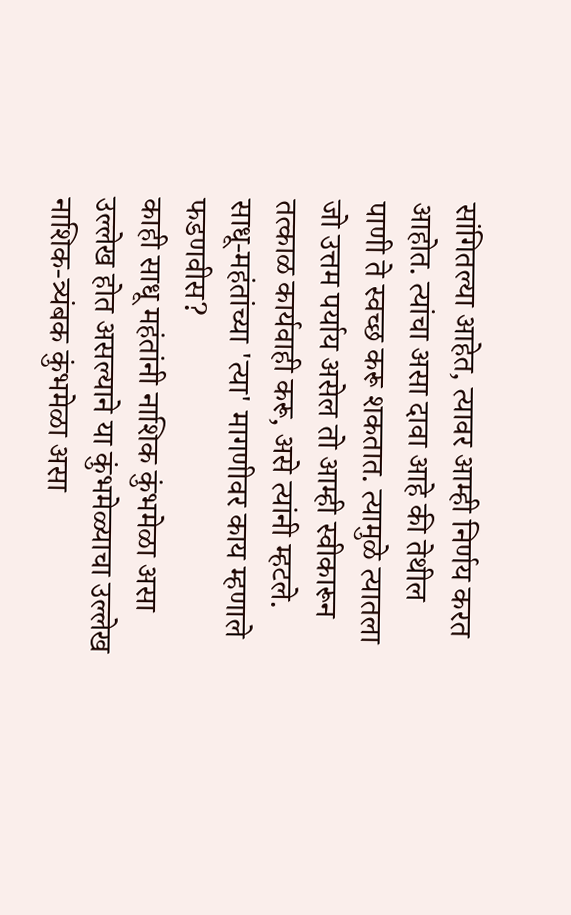सांगितल्या आहेत, त्यावर आम्ही निर्णय करत आहोत. त्यांचा असा दावा आहे की तेथील पाणी ते स्वच्छ करू शकतात. त्यामुळे त्यातला जो उत्तम पर्याय असेल तो आम्ही स्वीकारून तत्काळ कार्यवाही करू, असे त्यांनी म्हटले.
साधू-महंतांच्या 'त्या' मागणीवर काय म्हणाले फडणवीस?
काही साधू महंतांनी नाशिक कुंभमेळा असा उल्लेख होत असल्याने या कुंभमेळ्याचा उल्लेख नाशिक-त्र्यंबक कुंभमेळा असा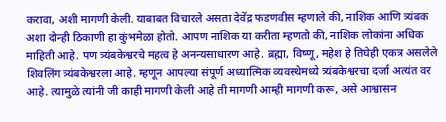करावा, अशी मागणी केली. याबाबत विचारले असता देवेंद्र फडणवीस म्हणाले की, नाशिक आणि त्र्यंबक अशा दोन्ही ठिकाणी हा कुंभमेळा होतो. आपण नाशिक या करीता म्हणतो की, नाशिक लोकांना अधिक माहिती आहे. पण त्र्यंबकेश्वरचे महत्व हे अनन्यसाधारण आहे. ब्रह्मा, विष्णू, महेश हे तिघेही एकत्र असलेले शिवलिंग त्र्यंबकेश्वरला आहे. म्हणून आपल्या संपूर्ण अध्यात्मिक व्यवस्थेमध्ये त्र्यंबकेश्वरचा दर्जा अत्यंत वर आहे. त्यामुळे त्यांनी जी काही मागणी केली आहे ती मागणी आम्ही मागणी करू, असे आश्वासन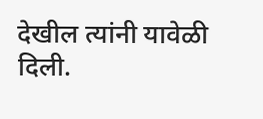देखील त्यांनी यावेळी दिली.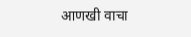आणखी वाचा